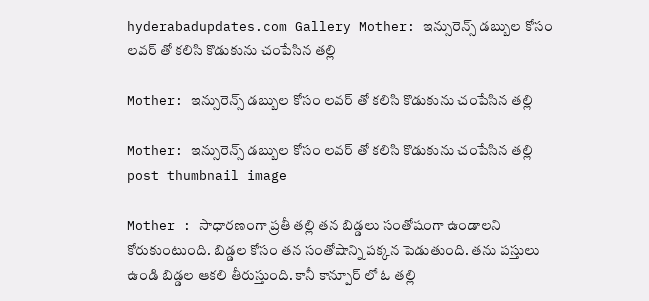hyderabadupdates.com Gallery Mother: ఇన్సురెన్స్ డబ్బుల కోసం లవర్‌ తో కలిసి కొడుకును చంపేసిన తల్లి

Mother: ఇన్సురెన్స్ డబ్బుల కోసం లవర్‌ తో కలిసి కొడుకును చంపేసిన తల్లి

Mother: ఇన్సురెన్స్ డబ్బుల కోసం లవర్‌ తో కలిసి కొడుకును చంపేసిన తల్లి post thumbnail image

Mother : సాధారణంగా ప్రతీ తల్లి తన బిడ్డలు సంతోషంగా ఉండాలని కోరుకుంటుంది. బిడ్డల కోసం తన సంతోషాన్ని పక్కన పెడుతుంది. తను పస్తులు ఉండి బిడ్డల ఆకలి తీరుస్తుంది. కానీ కాన్పూర్ లో ఓ తల్లి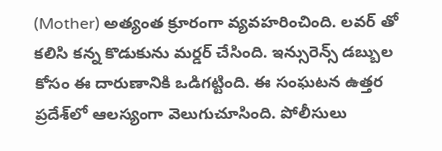(Mother) అత్యంత క్రూరంగా వ్యవహరించింది. లవర్‌ తో కలిసి కన్న కొడుకును మర్డర్ చేసింది. ఇన్సురెన్స్ డబ్బుల కోసం ఈ దారుణానికి ఒడిగట్టింది. ఈ సంఘటన ఉత్తర ప్రదేశ్‌లో ఆలస్యంగా వెలుగుచూసింది. పోలీసులు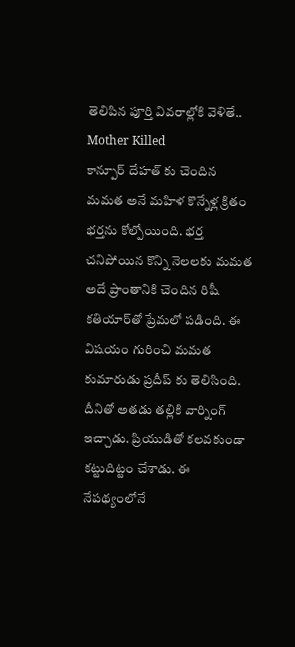తెలిపిన పూర్తి వివరాల్లోకి వెళితే..
Mother Killed
కాన్పూర్ దేహత్‌ కు చెందిన మమత అనే మహిళ కొన్నేళ్ల క్రితం భర్తను కోల్పోయింది. భర్త చనిపోయిన కొన్ని నెలలకు మమత అదే ప్రాంతానికి చెందిన రిషీ కతియార్‌తో ప్రేమలో పడింది. ఈ విషయం గురించి మమత కుమారుడు ప్రదీప్‌ కు తెలిసింది. దీనితో అతడు తల్లికి వార్నింగ్ ఇచ్చాడు. ప్రియుడితో కలవకుండా కట్టుదిట్టం చేశాడు. ఈ నేపథ్యంలోనే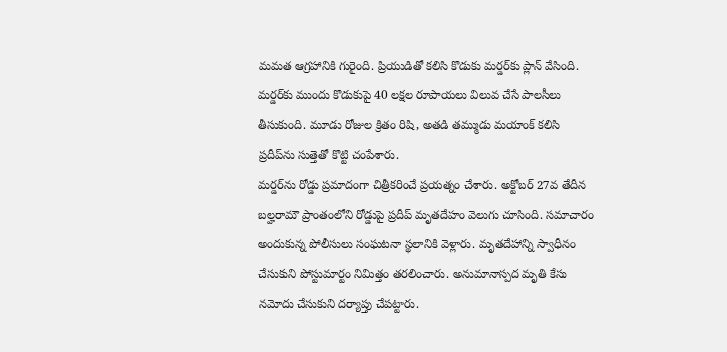మమత ఆగ్రహానికి గురైంది. ప్రియుడితో కలిసి కొడుకు మర్డర్‌కు ప్లాన్ వేసింది. మర్డర్‌కు ముందు కొడుకుపై 40 లక్షల రూపాయలు విలువ చేసే పాలసీలు తీసుకుంది. మూడు రోజుల క్రితం రిషి, అతడి తమ్ముడు మయాంక్ కలిసి ప్రదీప్‌ను సుత్తెతో కొట్టి చంపేశారు.
మర్డర్‌ను రోడ్డు ప్రమాదంగా చిత్రీకరించే ప్రయత్నం చేశారు. అక్టోబర్ 27వ తేదీన బల్హరామౌ ప్రాంతంలోని రోడ్డుపై ప్రదీప్ మృతదేహం వెలుగు చూసింది. సమాచారం అందుకున్న పోలీసులు సంఘటనా స్థలానికి వెళ్లారు. మృతదేహాన్ని స్వాధీనం చేసుకుని పోస్టుమార్టం నిమిత్తం తరలించారు. అనుమానాస్పద మృతి కేసు నమోదు చేసుకుని దర్యాప్తు చేపట్టారు.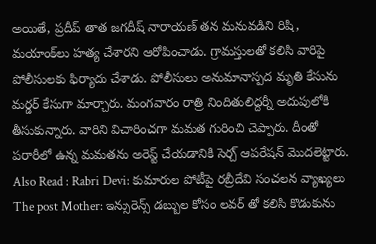అయితే, ప్రదీప్ తాత జగదీష్ నారాయణ్ తన మనువడిని రిషి, మయాంక్‌లు హత్య చేశారని ఆరోపించాడు. గ్రామస్తులతో కలిసి వారిపై పోలీసులకు ఫిర్యాదు చేశాడు. పోలీసులు అనుమానాస్పద మృతి కేసును మర్డర్ కేసుగా మార్చారు. మంగవారం రాత్రి నిందితులిద్దర్నీ అదుపులోకి తీసుకున్నారు. వారిని విచారించగా మమత గురించి చెప్పారు. దీంతో పరారీలో ఉన్న మమతను అరెస్ట్ చేయడానికి సెర్చ్ ఆపరేషన్ మొదలెట్టారు.
Also Read : Rabri Devi: కుమారుల పోటీపై రబ్రీదేవి సంచలన వ్యాఖ్యలు
The post Mother: ఇన్సురెన్స్ డబ్బుల కోసం లవర్‌ తో కలిసి కొడుకును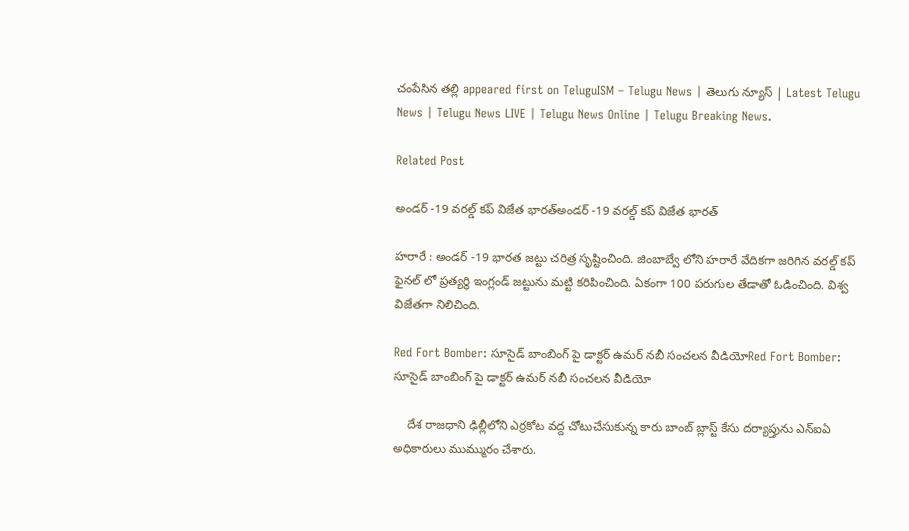చంపేసిన తల్లి appeared first on TeluguISM – Telugu News | తెలుగు న్యూస్ | Latest Telugu News | Telugu News LIVE | Telugu News Online | Telugu Breaking News.

Related Post

అండ‌ర్ -19 వ‌ర‌ల్డ్ క‌ప్ విజేత భార‌త్అండ‌ర్ -19 వ‌ర‌ల్డ్ క‌ప్ విజేత భార‌త్

హ‌రారే : అండ‌ర్ -19 భార‌త జ‌ట్టు చ‌రిత్ర సృష్టించింది. జింబాబ్వే లోని హ‌రారే వేదిక‌గా జ‌రిగిన వ‌ర‌ల్డ్ క‌ప్ ఫైన‌ల్ లో ప్ర‌త్య‌ర్థి ఇంగ్లండ్ జ‌ట్టును మ‌ట్టి క‌రిపించింది. ఏకంగా 100 ప‌రుగుల తేడాతో ఓడించింది. విశ్వ విజేత‌గా నిలిచింది.

Red Fort Bomber: సూసైడ్‌ బాంబింగ్‌ పై డాక్టర్‌ ఉమర్‌ నబీ సంచలన వీడియోRed Fort Bomber: సూసైడ్‌ బాంబింగ్‌ పై డాక్టర్‌ ఉమర్‌ నబీ సంచలన వీడియో

    దేశ రాజధాని ఢిల్లీలోని ఎర్రకోట వద్ద చోటుచేసుకున్న కారు బాంబ్ బ్లాస్ట్ కేసు దర్యాప్తును ఎన్ఐఏ అధికారులు ముమ్మురం చేశారు.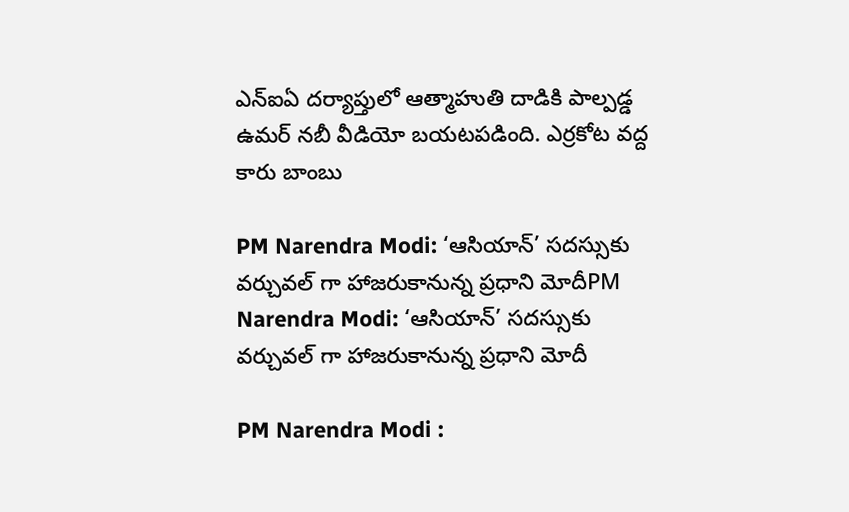ఎన్ఐఏ దర్యాప్తులో ఆత్మాహుతి దాడికి పాల్పడ్డ ఉమర్ నబీ వీడియో బయటపడింది. ఎర్రకోట వద్ద కారు బాంబు

PM Narendra Modi: ‘ఆసియాన్‌’ సదస్సుకు వర్చువల్‌ గా హాజరుకానున్న ప్రధాని మోదీPM Narendra Modi: ‘ఆసియాన్‌’ సదస్సుకు వర్చువల్‌ గా హాజరుకానున్న ప్రధాని మోదీ

PM Narendra Modi :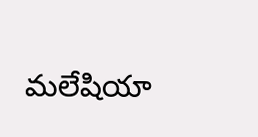మలేషియా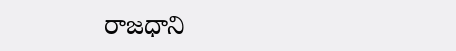రాజధాని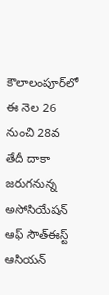కౌలాలంపూర్‌లో ఈ నెల 26 నుంచి 28వ తేదీ దాకా జరుగనున్న అసోసియేషన్‌ ఆఫ్‌ సౌత్‌ఈస్ట్‌ ఆసియన్‌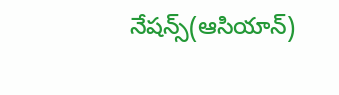నేషన్స్‌(ఆసియాన్‌)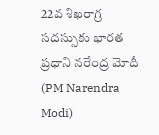22వ శిఖరాగ్ర సదస్సుకు భారత ప్రధాని నరేంద్ర మోదీ (PM Narendra Modi)